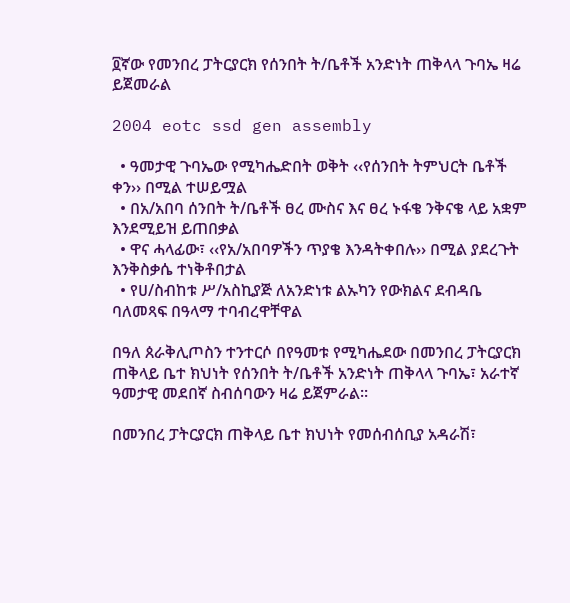፬ኛው የመንበረ ፓትርያርክ የሰንበት ት/ቤቶች አንድነት ጠቅላላ ጉባኤ ዛሬ ይጀመራል

2004 eotc ssd gen assembly

  • ዓመታዊ ጉባኤው የሚካሔድበት ወቅት ‹‹የሰንበት ትምህርት ቤቶች ቀን›› በሚል ተሠይሟል
  • በአ/አበባ ሰንበት ት/ቤቶች ፀረ ሙስና እና ፀረ ኑፋቄ ንቅናቄ ላይ አቋም እንደሚይዝ ይጠበቃል
  • ዋና ሓላፊው፣ ‹‹የአ/አበባዎችን ጥያቄ እንዳትቀበሉ›› በሚል ያደረጉት እንቅስቃሴ ተነቅቶበታል
  • የሀ/ስብከቱ ሥ/አስኪያጅ ለአንድነቱ ልኡካን የውክልና ደብዳቤ ባለመጻፍ በዓላማ ተባብረዋቸዋል

በዓለ ጰራቅሊጦስን ተንተርሶ በየዓመቱ የሚካሔደው በመንበረ ፓትርያርክ ጠቅላይ ቤተ ክህነት የሰንበት ት/ቤቶች አንድነት ጠቅላላ ጉባኤ፣ አራተኛ ዓመታዊ መደበኛ ስብሰባውን ዛሬ ይጀምራል፡፡

በመንበረ ፓትርያርክ ጠቅላይ ቤተ ክህነት የመሰብሰቢያ አዳራሽ፣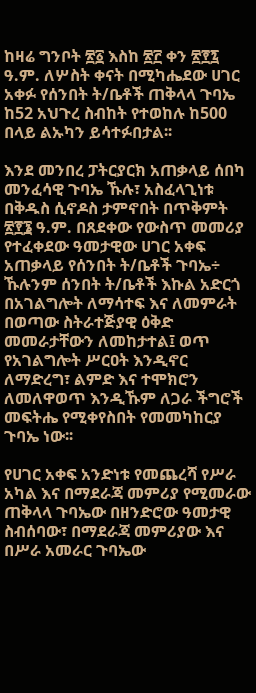ከዛሬ ግንቦት ፳፩ እስከ ፳፫ ቀን ፳፻፯ ዓ.ም. ለሦስት ቀናት በሚካሔደው ሀገር አቀፉ የሰንበት ት/ቤቶች ጠቅላላ ጉባኤ ከ52 አህጉረ ስብከት የተወከሉ ከ500 በላይ ልኡካን ይሳተፉበታል፡፡

እንደ መንበረ ፓትርያርክ አጠቃላይ ሰበካ መንፈሳዊ ጉባኤ ኹሉ፣ አስፈላጊነቱ በቅዱስ ሲኖዶስ ታምኖበት በጥቅምት ፳፻፮ ዓ.ም. በጸደቀው የውስጥ መመሪያ የተፈቀደው ዓመታዊው ሀገር አቀፍ አጠቃላይ የሰንበት ት/ቤቶች ጉባኤ÷ ኹሉንም ሰንበት ት/ቤቶች እኩል አድርጎ በአገልግሎት ለማሳተፍ እና ለመምራት በወጣው ስትራተጅያዊ ዕቅድ መመራታቸውን ለመከታተል፤ ወጥ የአገልግሎት ሥርዐት እንዲኖር ለማድረግ፣ ልምድ እና ተሞክሮን ለመለዋወጥ እንዲኹም ለጋራ ችግሮች መፍትሔ የሚቀየስበት የመመካከርያ ጉባኤ ነው፡፡

የሀገር አቀፍ አንድነቱ የመጨረሻ የሥራ አካል እና በማደራጃ መምሪያ የሚመራው ጠቅላላ ጉባኤው በዘንድሮው ዓመታዊ ስብሰባው፣ በማደራጃ መምሪያው እና በሥራ አመራር ጉባኤው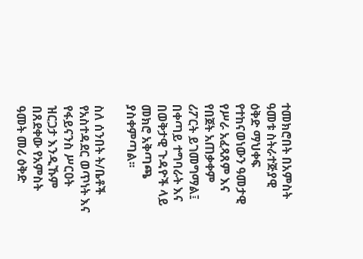ተመክሮበት በአምስት ዓመቱ ስትራተጅያዊ ዕቅድ ማህቀፍ የተከናወነውን ዓመታዊ የሥራ አፈጻጸም እና የበጀት አጠቃቀም ሪፖርት ይገመግማል፤ በቀጣይ ተግባራት እና በወቅታዊ ጉዳዮች ላይ መክሮ አቅጣጫ ያስቀምጣል፡፡

ስለ ሰንበት ት/ቤቶች የአስተዳደር ወጥነት እና የፋይናንስ ሥርዐት ዝርጋታ እንዲኹም በጸደቀው የአምስት ዓመት መሪ ዕቅድ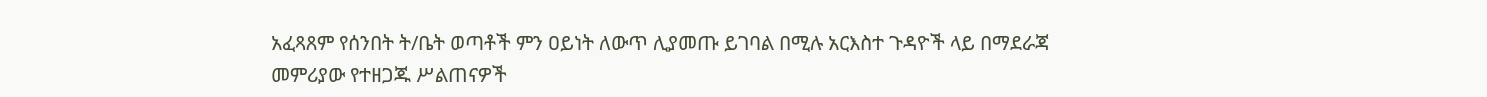አፈጻጸም የሰንበት ት/ቤት ወጣቶች ምን ዐይነት ለውጥ ሊያመጡ ይገባል በሚሉ አርእስተ ጉዳዮች ላይ በማደራጃ መምሪያው የተዘጋጁ ሥልጠናዎች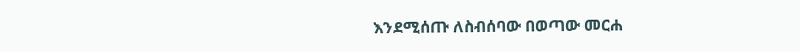እንደሚሰጡ ለስብሰባው በወጣው መርሐ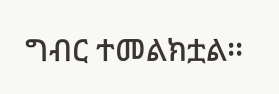ግብር ተመልክቷል፡፡